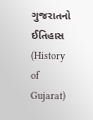ગુજરાતનો ઈતિહાસ (History of Gujarat)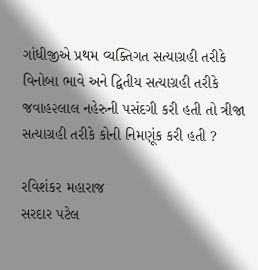ગાંધીજીએ પ્રથમ વ્યક્તિગત સત્યાગ્રહી તરીકે વિનોબા ભાવે અને દ્વિતીય સત્યાગ્રહી તરીકે જવાહ૨લાલ નહેરુની પસંદગી કરી હતી તો ત્રીજા સત્યાગ્રહી તરીકે કોની નિમણૂંક કરી હતી ?

રવિશંકર મહારાજ
સરદાર પટેલ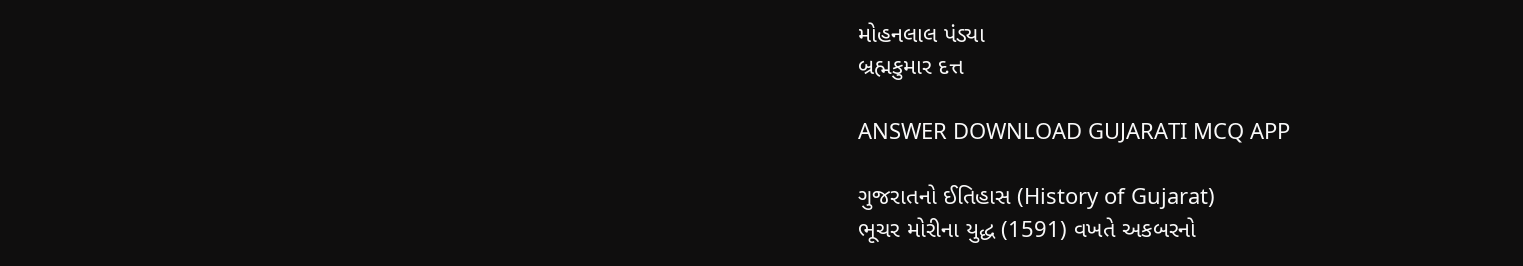મોહનલાલ પંડ્યા
બ્રહ્મકુમાર દત્ત

ANSWER DOWNLOAD GUJARATI MCQ APP

ગુજરાતનો ઈતિહાસ (History of Gujarat)
ભૂચર મોરીના યુદ્ધ (1591) વખતે અકબરનો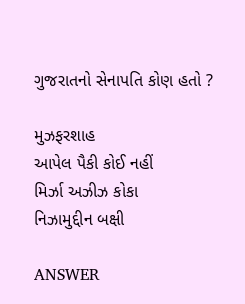ગુજરાતનો સેનાપતિ કોણ હતો ?

મુઝફરશાહ
આપેલ પૈકી કોઈ નહીં
મિર્ઝા અઝીઝ કોકા
નિઝામુદ્દીન બક્ષી

ANSWER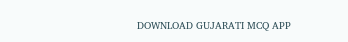DOWNLOAD GUJARATI MCQ APP